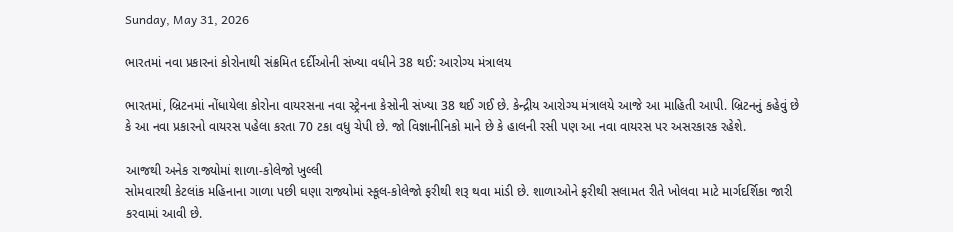Sunday, May 31, 2026

ભારતમાં નવા પ્રકારનાં કોરોનાથી સંક્રમિત દર્દીઓની સંખ્યા વધીને 38 થઈ: આરોગ્ય મંત્રાલય

ભારતમાં, બ્રિટનમાં નોંધાયેલા કોરોના વાયરસના નવા સ્ટ્રેનના કેસોની સંખ્યા 38 થઈ ગઈ છે. કેન્દ્રીય આરોગ્ય મંત્રાલયે આજે આ માહિતી આપી. બ્રિટનનું કહેવું છે કે આ નવા પ્રકારનો વાયરસ પહેલા કરતા 70 ટકા વધુ ચેપી છે. જો વિજ્ઞાનીનિકો માને છે કે હાલની રસી પણ આ નવા વાયરસ પર અસરકારક રહેશે.

આજથી અનેક રાજ્યોમાં શાળા-કોલેજો ખુલ્લી
સોમવારથી કેટલાંક મહિનાના ગાળા પછી ઘણા રાજ્યોમાં સ્કૂલ-કોલેજો ફરીથી શરૂ થવા માંડી છે. શાળાઓને ફરીથી સલામત રીતે ખોલવા માટે માર્ગદર્શિકા જારી કરવામાં આવી છે.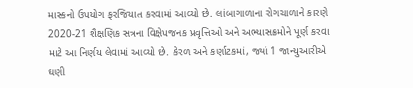માસ્કનો ઉપયોગ ફરજિયાત કરવામાં આવ્યો છે. લાંબાગાળાના રોગચાળાને કારણે 2020-21 શૈક્ષણિક સત્રના વિક્ષેપજનક પ્રવૃત્તિઓ અને અભ્યાસક્રમોને પૂર્ણ કરવા માટે આ નિર્ણય લેવામાં આવ્યો છે. કેરળ અને કર્ણાટકમાં, જ્યાં 1 જાન્યુઆરીએ ઘણી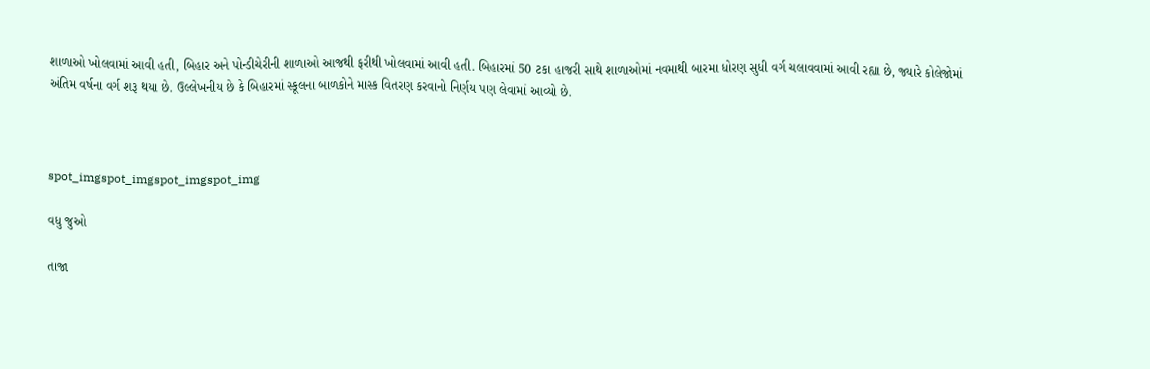શાળાઓ ખોલવામાં આવી હતી, બિહાર અને પોન્ડીચેરીની શાળાઓ આજથી ફરીથી ખોલવામાં આવી હતી. બિહારમાં 50 ટકા હાજરી સાથે શાળાઓમાં નવમાથી બારમા ધોરણ સુધી વર્ગ ચલાવવામાં આવી રહ્યા છે, જ્યારે કોલેજોમાં અંતિમ વર્ષના વર્ગ શરૂ થયા છે. ઉલ્લેખનીય છે કે બિહારમાં સ્કૂલના બાળકોને માસ્ક વિતરણ કરવાનો નિર્ણય પણ લેવામાં આવ્યો છે.



spot_imgspot_imgspot_imgspot_img

વધુ જુઓ

તાજા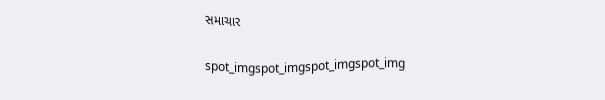સમાચાર

spot_imgspot_imgspot_imgspot_img